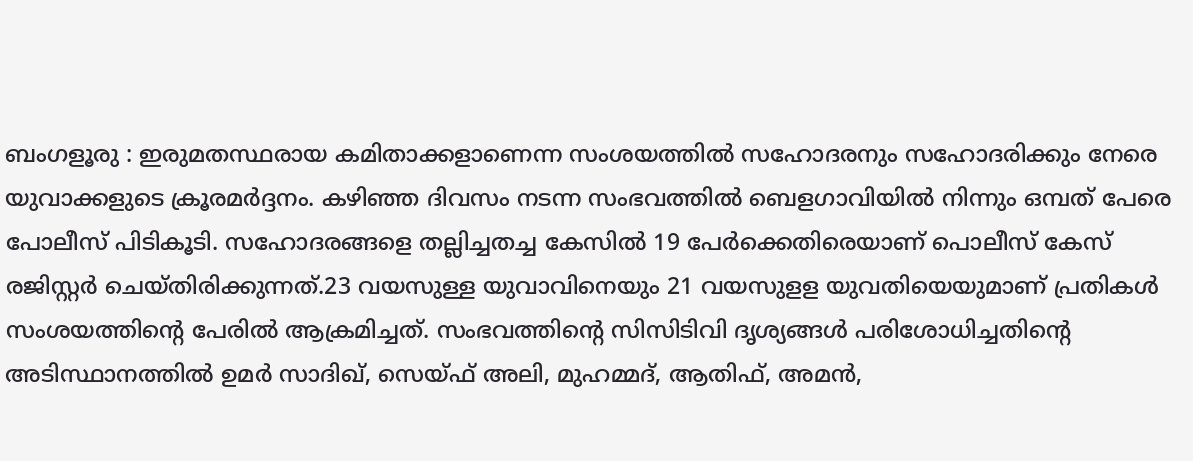ബംഗളൂരു : ഇരുമതസ്ഥരായ കമിതാക്കളാണെന്ന സംശയത്തിൽ സഹോദരനും സഹോദരിക്കും നേരെ യുവാക്കളുടെ ക്രൂരമർദ്ദനം. കഴിഞ്ഞ ദിവസം നടന്ന സംഭവത്തിൽ ബെളഗാവിയിൽ നിന്നും ഒമ്പത് പേരെ പോലീസ് പിടികൂടി. സഹോദരങ്ങളെ തല്ലിച്ചതച്ച കേസിൽ 19 പേർക്കെതിരെയാണ് പൊലീസ് കേസ് രജിസ്റ്റർ ചെയ്തിരിക്കുന്നത്.23 വയസുള്ള യുവാവിനെയും 21 വയസുളള യുവതിയെയുമാണ് പ്രതികൾ സംശയത്തിന്റെ പേരിൽ ആക്രമിച്ചത്. സംഭവത്തിന്റെ സിസിടിവി ദൃശ്യങ്ങൾ പരിശോധിച്ചതിന്റെ അടിസ്ഥാനത്തിൽ ഉമർ സാദിഖ്, സെയ്ഫ് അലി, മുഹമ്മദ്, ആതിഫ്, അമൻ,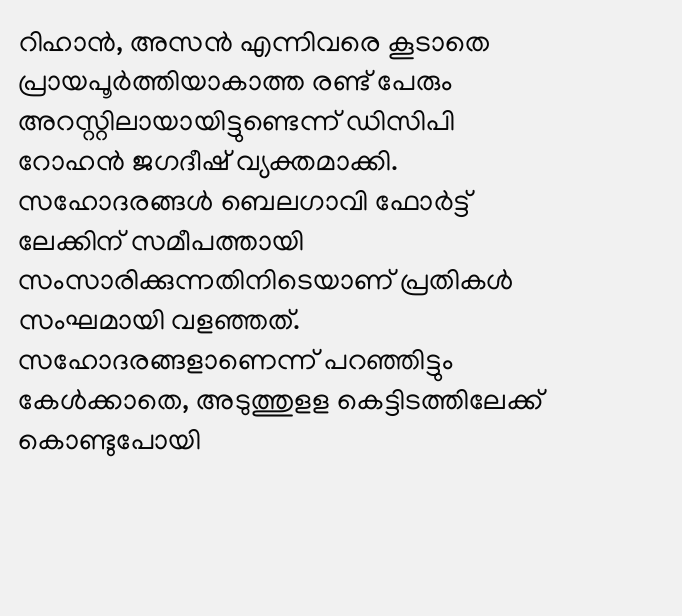റിഹാൻ, അസൻ എന്നിവരെ കൂടാതെ പ്രായപൂർത്തിയാകാത്ത രണ്ട് പേരും അറസ്റ്റിലായായിട്ടുണ്ടെന്ന് ഡിസിപി റോഹൻ ജഗദീഷ് വ്യക്തമാക്കി.
സഹോദരങ്ങൾ ബെലഗാവി ഫോർട്ട് ലേക്കിന് സമീപത്തായി സംസാരിക്കുന്നതിനിടെയാണ് പ്രതികൾ സംഘമായി വളഞ്ഞത്. സഹോദരങ്ങളാണെന്ന് പറഞ്ഞിട്ടും കേൾക്കാതെ, അടുത്തുളള കെട്ടിടത്തിലേക്ക് കൊണ്ടുപോയി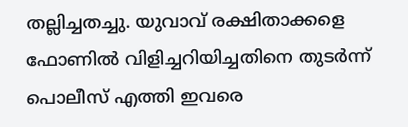തല്ലിച്ചതച്ചു. യുവാവ് രക്ഷിതാക്കളെ ഫോണിൽ വിളിച്ചറിയിച്ചതിനെ തുടർന്ന് പൊലീസ് എത്തി ഇവരെ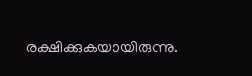രക്ഷിക്കുകയായിരുന്നു.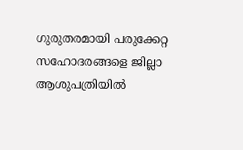ഗുരുതരമായി പരുക്കേറ്റ സഹോദരങ്ങളെ ജില്ലാ ആശുപത്രിയിൽ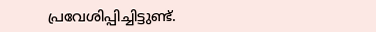പ്രവേശിപ്പിച്ചിട്ടുണ്ട്.